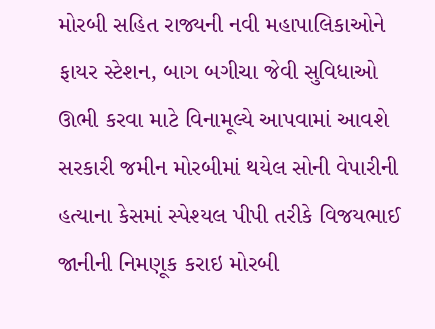મોરબી સહિત રાજ્યની નવી મહાપાલિકાઓને ફાયર સ્ટેશન, બાગ બગીચા જેવી સુવિધાઓ ઊભી કરવા માટે વિનામૂલ્યે આપવામાં આવશે સરકારી જમીન મોરબીમાં થયેલ સોની વેપારીની હત્યાના કેસમાં સ્પેશ્યલ પીપી તરીકે વિજયભાઈ જાનીની નિમણૂક કરાઇ મોરબી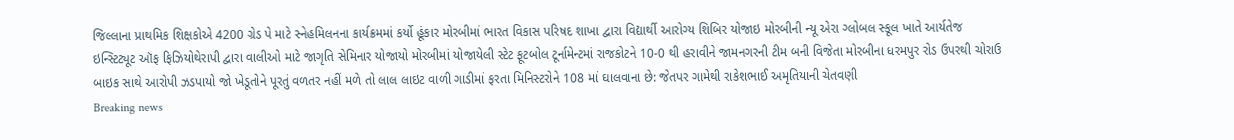જિલ્લાના પ્રાથમિક શિક્ષકોએ 4200 ગ્રેડ પે માટે સ્નેહમિલનના કાર્યક્રમમાં કર્યો હૂંકાર મોરબીમાં ભારત વિકાસ પરિષદ શાખા દ્વારા વિદ્યાર્થી આરોગ્ય શિબિર યોજાઇ મોરબીની ન્યૂ એરા ગ્લોબલ સ્કૂલ ખાતે આર્યતેજ ઇન્સ્ટિટ્યૂટ ઑફ ફિઝિયોથેરાપી દ્વારા વાલીઓ માટે જાગૃતિ સેમિનાર યોજાયો મોરબીમાં યોજાયેલી સ્ટેટ ફૂટબોલ ટૂર્નામેન્ટમાં રાજકોટને 10-0 થી હરાવીને જામનગરની ટીમ બની વિજેતા મોરબીના ધરમપુર રોડ ઉપરથી ચોરાઉ બાઇક સાથે આરોપી ઝડપાયો જો ખેડૂતોને પૂરતું વળતર નહીં મળે તો લાલ લાઇટ વાળી ગાડીમાં ફરતા મિનિસ્ટરોને 108 માં ઘાલવાના છે: જેતપર ગામેથી રાકેશભાઈ અમૃતિયાની ચેતવણી
Breaking news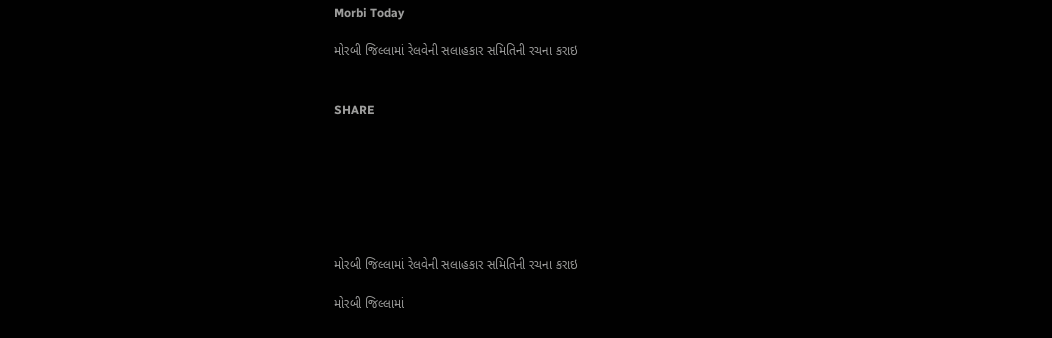Morbi Today

મોરબી જિલ્લામાં રેલવેની સલાહકાર સમિતિની રચના કરાઇ


SHARE







મોરબી જિલ્લામાં રેલવેની સલાહકાર સમિતિની રચના કરાઇ

મોરબી જિલ્લામાં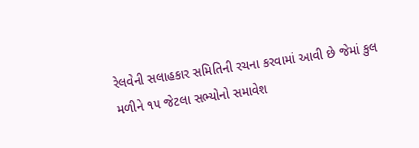રેલવેની સલાહકાર સમિતિની રચના કરવામાં આવી છે જેમાં કુલ મળીને ૧૫ જેટલા સભ્યોનો સમાવેશ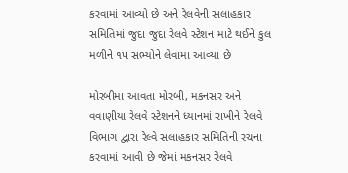કરવામાં આવ્યો છે અને રેલવેની સલાહકાર સમિતિમાં જુદા જુદા રેલવે સ્ટેશન માટે થઈને કુલ મળીને ૧૫ સભ્યોને લેવામા આવ્યા છે

મોરબીમા આવતા મોરબી, મકનસર અને વવાણીયા રેલવે સ્ટેશનને ધ્યાનમાં રાખીને રેલવે વિભાગ દ્વારા રેલ્વે સલાહકાર સમિતિની રચના કરવામાં આવી છે જેમાં મકનસર રેલવે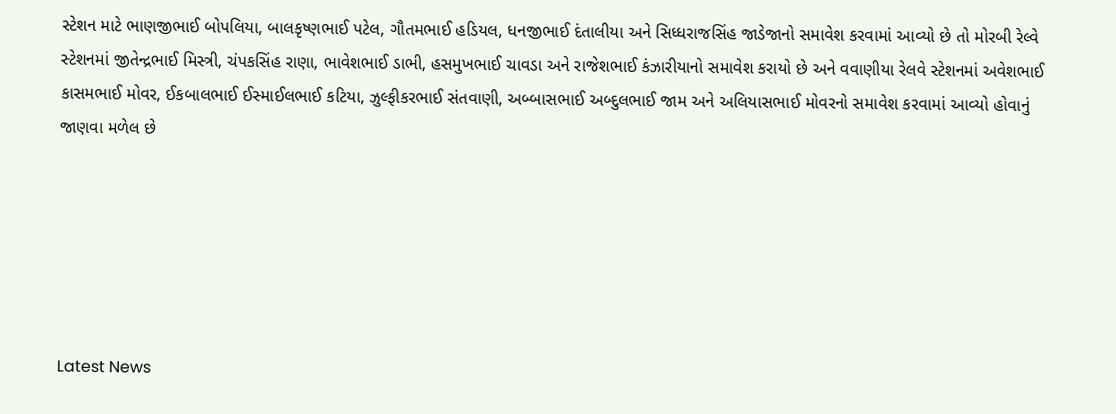સ્ટેશન માટે ભાણજીભાઈ બોપલિયા, બાલકૃષ્ણભાઈ પટેલ, ગૌતમભાઈ હડિયલ, ધનજીભાઈ દંતાલીયા અને સિધ્ધરાજસિંહ જાડેજાનો સમાવેશ કરવામાં આવ્યો છે તો મોરબી રેલ્વે સ્ટેશનમાં જીતેન્દ્રભાઈ મિસ્ત્રી, ચંપકસિંહ રાણા, ભાવેશભાઈ ડાભી, હસમુખભાઈ ચાવડા અને રાજેશભાઈ કંઝારીયાનો સમાવેશ કરાયો છે અને વવાણીયા રેલવે સ્ટેશનમાં અવેશભાઈ કાસમભાઈ મોવર, ઈકબાલભાઈ ઈસ્માઈલભાઈ કટિયા, ઝુલ્ફીકરભાઈ સંતવાણી, અબ્બાસભાઈ અબ્દુલભાઈ જામ અને અલિયાસભાઈ મોવરનો સમાવેશ કરવામાં આવ્યો હોવાનું જાણવા મળેલ છે






Latest News